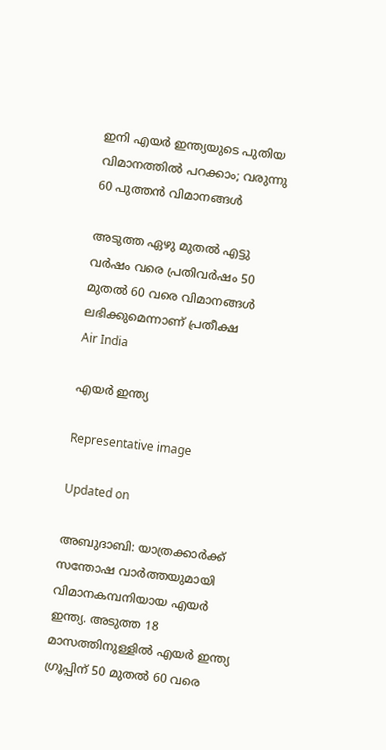ഇനി എയർ ഇന്ത്യയുടെ പുതിയ വിമാനത്തിൽ പറക്കാം; വരുന്നു 60 പുത്തൻ വിമാനങ്ങൾ‌

അടുത്ത ഏഴു മുതൽ എട്ടു വർഷം വരെ പ്രതിവർഷം 50 മുതൽ 60 വരെ വിമാനങ്ങൾ ലഭിക്കുമെന്നാണ് പ്രതീക്ഷ
Air India

എയർ ഇന്ത്യ

Representative image

Updated on

അബുദാബി: യാത്രക്കാർക്ക് സന്തോഷ വാർത്തയുമായി വിമാനകമ്പനിയായ എയർ ഇന്ത്യ. അടുത്ത 18 മാസത്തിനുള്ളിൽ എയർ ഇന്ത്യ ഗ്രൂപ്പിന് 50 മുതൽ 60 വരെ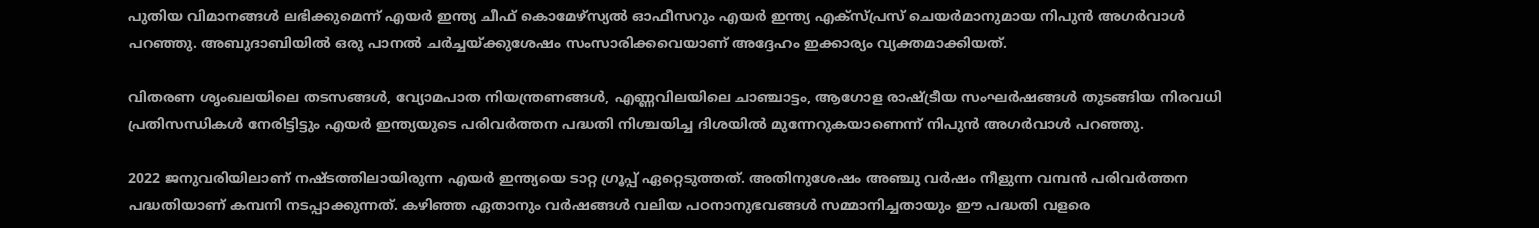പുതിയ വിമാനങ്ങൾ ലഭിക്കുമെന്ന് എയർ ഇന്ത്യ ചീഫ് കൊമേഴ്‌സ്യൽ ഓഫീസറും എയർ ഇന്ത്യ എക്സ്പ്രസ് ചെയർമാനുമായ നിപുൻ അഗർവാൾ പറഞ്ഞു. അബുദാബിയിൽ ഒരു പാനൽ ചർച്ചയ്ക്കുശേഷം സംസാരിക്കവെയാണ് അദ്ദേഹം ഇക്കാര്യം വ്യക്തമാക്കിയത്.

വിതരണ ശൃംഖലയിലെ തടസങ്ങൾ, വ്യോമപാത നിയന്ത്രണങ്ങൾ, എണ്ണവിലയിലെ ചാഞ്ചാട്ടം, ആഗോള രാഷ്ട്രീയ സംഘർഷങ്ങൾ തുടങ്ങിയ നിരവധി പ്രതിസന്ധികൾ നേരിട്ടിട്ടും എയർ ഇന്ത്യയുടെ പരിവർത്തന പദ്ധതി നിശ്ചയിച്ച ദിശയിൽ മുന്നേറുകയാണെന്ന് നിപുൻ അഗർവാൾ പറഞ്ഞു.

2022 ജനുവരിയിലാണ് നഷ്ടത്തിലായിരുന്ന എയർ ഇന്ത്യയെ ടാറ്റ ഗ്രൂപ്പ് ഏറ്റെടുത്തത്. അതിനുശേഷം അഞ്ചു വർഷം നീളുന്ന വമ്പൻ പരിവർത്തന പദ്ധതിയാണ് കമ്പനി നടപ്പാക്കുന്നത്. കഴിഞ്ഞ ഏതാനും വർഷങ്ങൾ വലിയ പഠനാനുഭവങ്ങൾ സമ്മാനിച്ചതായും ഈ പദ്ധതി വളരെ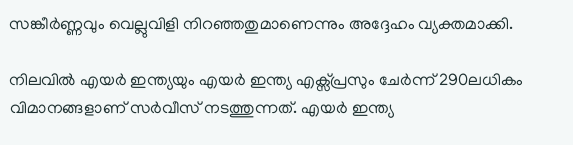സങ്കീർണ്ണവും വെല്ലുവിളി നിറഞ്ഞതുമാണെന്നും അദ്ദേഹം വ്യക്തമാക്കി.

നിലവിൽ എയർ ഇന്ത്യയും എയർ ഇന്ത്യ എക്സ്പ്രസും ചേർന്ന് 290ലധികം വിമാനങ്ങളാണ് സർവീസ് നടത്തുന്നത്. എയർ ഇന്ത്യ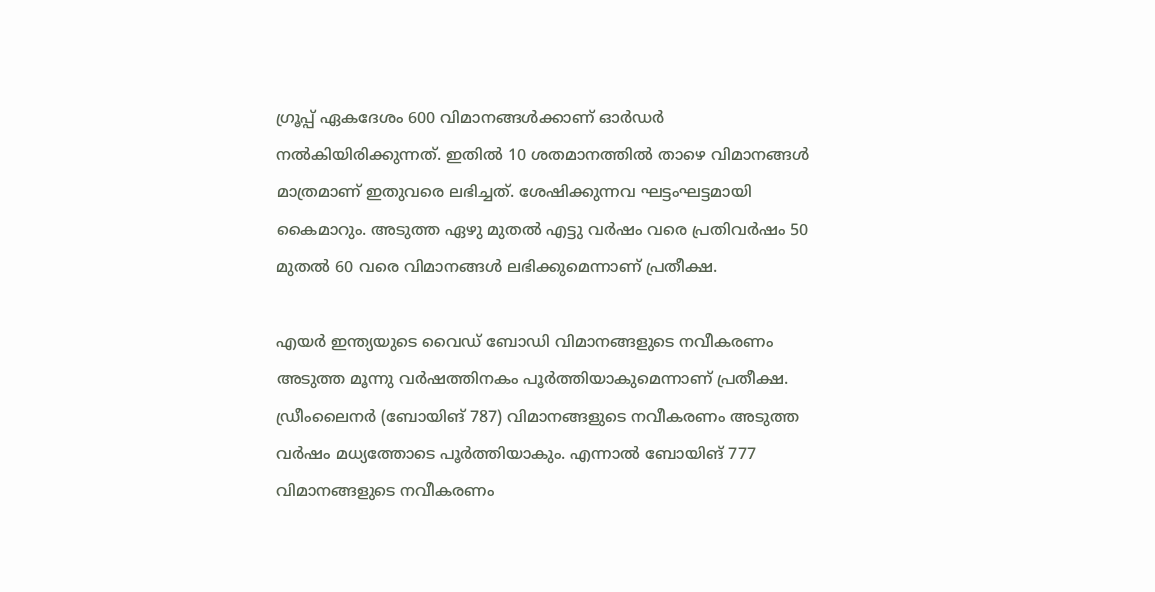ഗ്രൂപ്പ് ഏകദേശം 600 വിമാനങ്ങൾക്കാണ് ഓർഡർ നൽകിയിരിക്കുന്നത്. ഇതിൽ 10 ശതമാനത്തിൽ താഴെ വിമാനങ്ങൾ മാത്രമാണ് ഇതുവരെ ലഭിച്ചത്. ശേഷിക്കുന്നവ ഘട്ടംഘട്ടമായി കൈമാറും. അടുത്ത ഏഴു മുതൽ എട്ടു വർഷം വരെ പ്രതിവർഷം 50 മുതൽ 60 വരെ വിമാനങ്ങൾ ലഭിക്കുമെന്നാണ് പ്രതീക്ഷ.

എയർ ഇന്ത്യയുടെ വൈഡ് ബോഡി വിമാനങ്ങളുടെ നവീകരണം അടുത്ത മൂന്നു വർഷത്തിനകം പൂർത്തിയാകുമെന്നാണ് പ്രതീക്ഷ. ഡ്രീംലൈനർ (ബോയിങ് 787) വിമാനങ്ങളുടെ നവീകരണം അടുത്ത വർഷം മധ്യത്തോടെ പൂർത്തിയാകും. എന്നാൽ ബോയിങ് 777 വിമാനങ്ങളുടെ നവീകരണം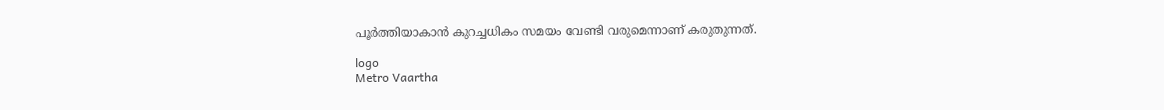പൂർത്തിയാകാൻ കുറച്ചധികം സമയം വേണ്ടി വരുമെന്നാണ് കരുതുന്നത്.

logo
Metro Vaartha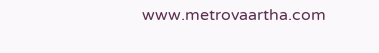www.metrovaartha.com